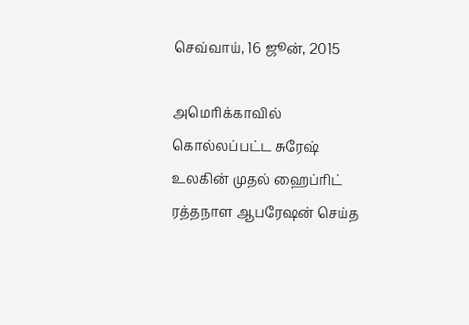செவ்வாய், 16 ஜூன், 2015

அமெரிக்காவில் கொல்லப்பட்ட சுரேஷ் உலகின் முதல் ஹைப்ரிட் ரத்தநாள ஆபரேஷன் செய்த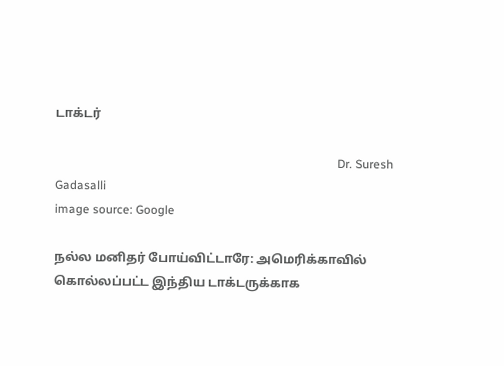டாக்டர்

                                                                                              Dr. Suresh Gadasalli
image source: Google

நல்ல மனிதர் போய்விட்டாரே: அமெரிக்காவில் கொல்லப்பட்ட இந்திய டாக்டருக்காக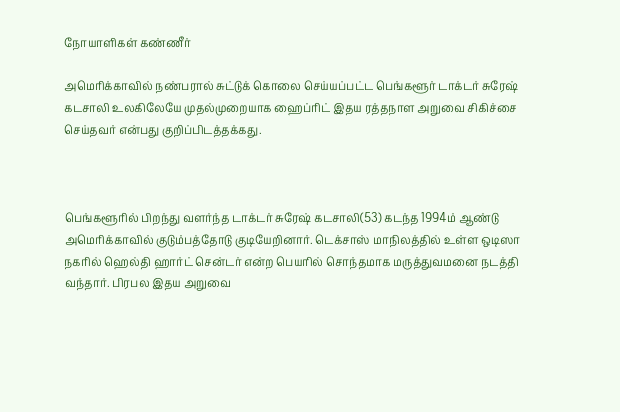நோயாளிகள் கண்ணீர்

அமெரிக்காவில் நண்பரால் சுட்டுக் கொலை செய்யப்பட்ட பெங்களூர் டாக்டர் சுரேஷ் கடசாலி உலகிலேயே முதல்முறையாக ஹைப்ரிட் இதய ரத்தநாள அறுவை சிகிச்சை செய்தவர் என்பது குறிப்பிடத்தக்கது.



பெங்களூரில் பிறந்து வளர்ந்த டாக்டர் சுரேஷ் கடசாலி(53) கடந்த 1994ம் ஆண்டு அமெரிக்காவில் குடும்பத்தோடு குடியேறினார். டெக்சாஸ் மாநிலத்தில் உள்ள ஒடிஸா நகரில் ஹெல்தி ஹார்ட் சென்டர் என்ற பெயரில் சொந்தமாக மருத்துவமனை நடத்தி வந்தார். பிரபல இதய அறுவை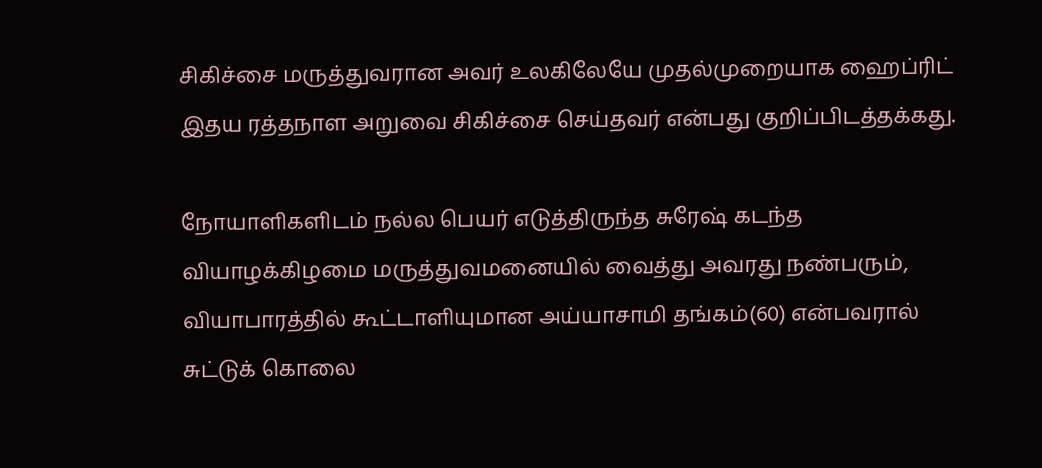சிகிச்சை மருத்துவரான அவர் உலகிலேயே முதல்முறையாக ஹைப்ரிட் இதய ரத்தநாள அறுவை சிகிச்சை செய்தவர் என்பது குறிப்பிடத்தக்கது.

நோயாளிகளிடம் நல்ல பெயர் எடுத்திருந்த சுரேஷ் கடந்த வியாழக்கிழமை மருத்துவமனையில் வைத்து அவரது நண்பரும், வியாபாரத்தில் கூட்டாளியுமான அய்யாசாமி தங்கம்(60) என்பவரால் சுட்டுக் கொலை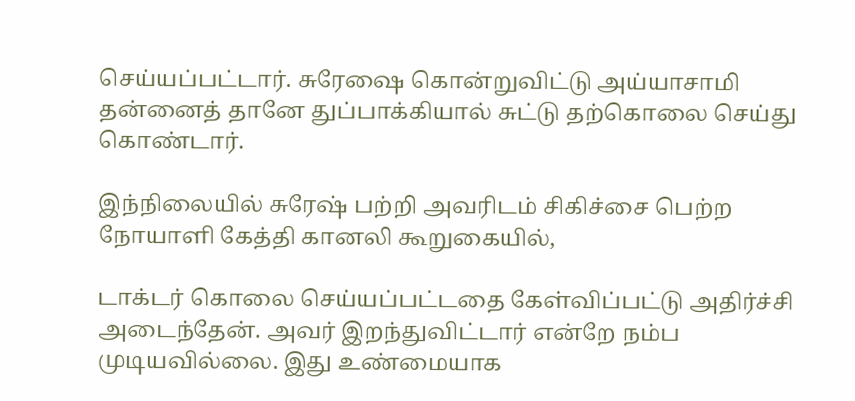செய்யப்பட்டார். சுரேஷை கொன்றுவிட்டு அய்யாசாமி தன்னைத் தானே துப்பாக்கியால் சுட்டு தற்கொலை செய்து கொண்டார்.

இந்நிலையில் சுரேஷ் பற்றி அவரிடம் சிகிச்சை பெற்ற நோயாளி கேத்தி கானலி கூறுகையில்,

டாக்டர் கொலை செய்யப்பட்டதை கேள்விப்பட்டு அதிர்ச்சி அடைந்தேன். அவர் இறந்துவிட்டார் என்றே நம்ப முடியவில்லை. இது உண்மையாக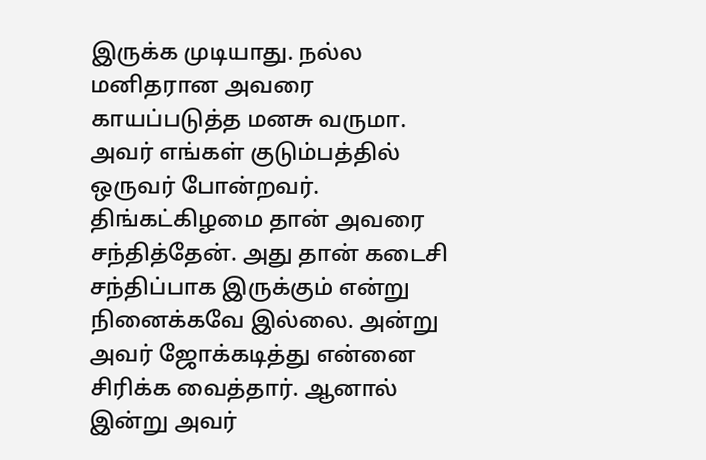இருக்க முடியாது. நல்ல மனிதரான அவரை காயப்படுத்த மனசு வருமா. அவர் எங்கள் குடும்பத்தில் ஒருவர் போன்றவர். திங்கட்கிழமை தான் அவரை சந்தித்தேன். அது தான் கடைசி சந்திப்பாக இருக்கும் என்று நினைக்கவே இல்லை. அன்று அவர் ஜோக்கடித்து என்னை சிரிக்க வைத்தார். ஆனால் இன்று அவர்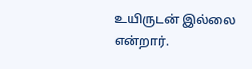உயிருடன் இல்லை என்றார்.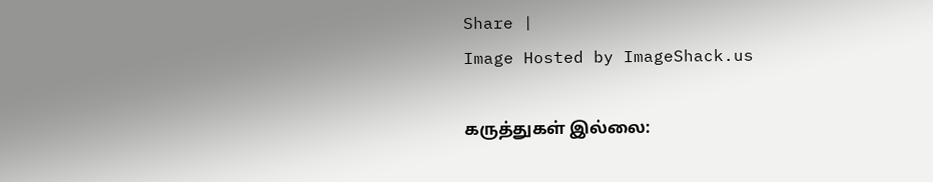Share |
Image Hosted by ImageShack.us

கருத்துகள் இல்லை: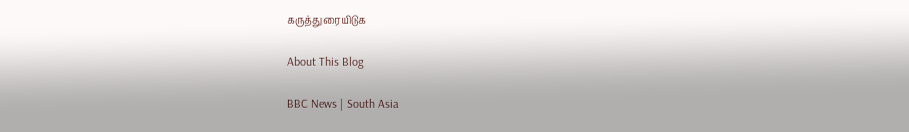கருத்துரையிடுக

About This Blog

BBC News | South Asia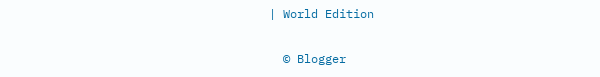| World Edition

  © Blogger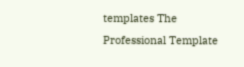templates The Professional Template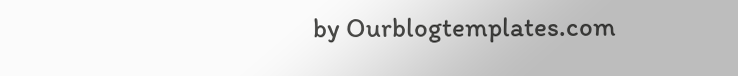by Ourblogtemplates.com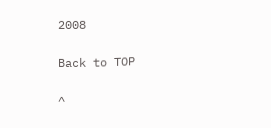2008

Back to TOP

^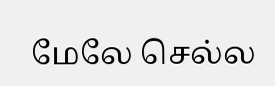மேலே செல்ல